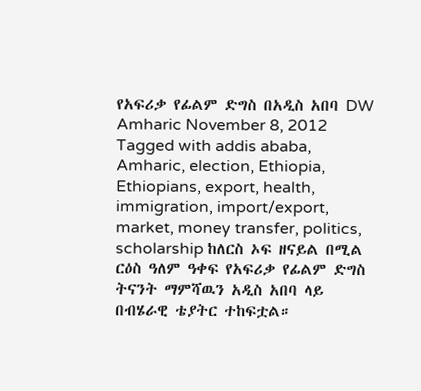የአፍሪቃ የፊልም ድግስ በአዲስ አበባ DW Amharic November 8, 2012 Tagged with addis ababa, Amharic, election, Ethiopia, Ethiopians, export, health, immigration, import/export, market, money transfer, politics, scholarship ከለርስ ኦፍ ዘናይል በሚል ርዕስ ዓለም ዓቀፍ የአፍሪቃ የፊልም ድግስ ትናንት ማምሻዉን አዲስ አበባ ላይ በብሄራዊ ቴያትር ተከፍቷል።